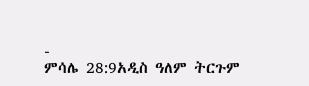-
ምሳሌ 28:9አዲስ ዓለም ትርጉም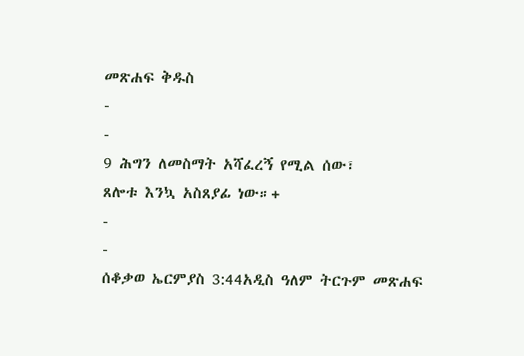መጽሐፍ ቅዱስ
-
-
9 ሕግን ለመስማት አሻፈረኝ የሚል ሰው፣
ጸሎቱ እንኳ አስጸያፊ ነው።+
-
-
ሰቆቃወ ኤርምያስ 3:44አዲስ ዓለም ትርጉም መጽሐፍ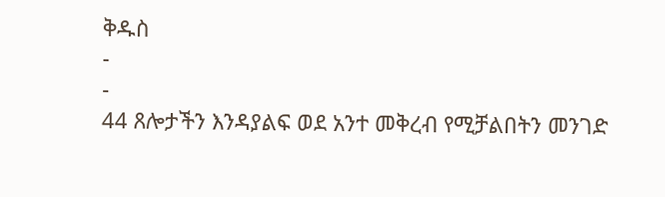ቅዱስ
-
-
44 ጸሎታችን እንዳያልፍ ወደ አንተ መቅረብ የሚቻልበትን መንገድ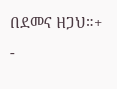በደመና ዘጋህ።+
-